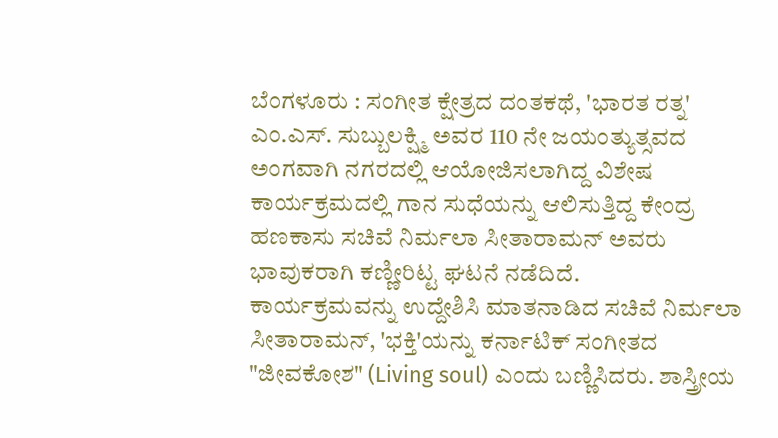ಬೆಂಗಳೂರು : ಸಂಗೀತ ಕ್ಷೇತ್ರದ ದಂತಕಥೆ, 'ಭಾರತ ರತ್ನ' ಎಂ.ಎಸ್. ಸುಬ್ಬುಲಕ್ಷ್ಮಿ ಅವರ 110 ನೇ ಜಯಂತ್ಯುತ್ಸವದ ಅಂಗವಾಗಿ ನಗರದಲ್ಲಿ ಆಯೋಜಿಸಲಾಗಿದ್ದ ವಿಶೇಷ ಕಾರ್ಯಕ್ರಮದಲ್ಲಿ ಗಾನ ಸುಧೆಯನ್ನು ಆಲಿಸುತ್ತಿದ್ದ ಕೇಂದ್ರ ಹಣಕಾಸು ಸಚಿವೆ ನಿರ್ಮಲಾ ಸೀತಾರಾಮನ್ ಅವರು ಭಾವುಕರಾಗಿ ಕಣ್ಣೀರಿಟ್ಟ ಘಟನೆ ನಡೆದಿದೆ.
ಕಾರ್ಯಕ್ರಮವನ್ನು ಉದ್ದೇಶಿಸಿ ಮಾತನಾಡಿದ ಸಚಿವೆ ನಿರ್ಮಲಾ ಸೀತಾರಾಮನ್, 'ಭಕ್ತಿ'ಯನ್ನು ಕರ್ನಾಟಿಕ್ ಸಂಗೀತದ "ಜೀವಕೋಶ" (Living soul) ಎಂದು ಬಣ್ಣಿಸಿದರು. ಶಾಸ್ತ್ರೀಯ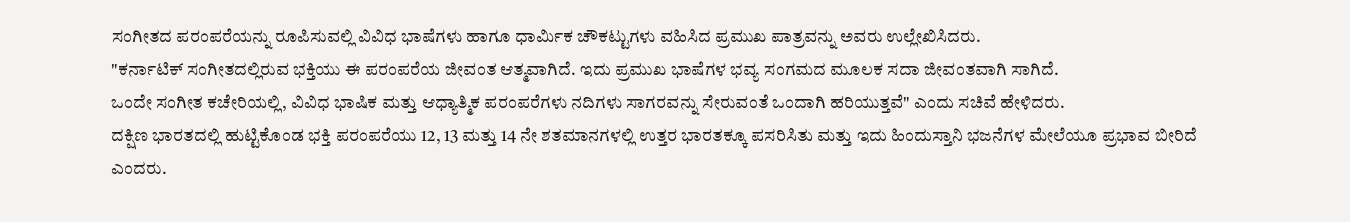ಸಂಗೀತದ ಪರಂಪರೆಯನ್ನು ರೂಪಿಸುವಲ್ಲಿ ವಿವಿಧ ಭಾಷೆಗಳು ಹಾಗೂ ಧಾರ್ಮಿಕ ಚೌಕಟ್ಟುಗಳು ವಹಿಸಿದ ಪ್ರಮುಖ ಪಾತ್ರವನ್ನು ಅವರು ಉಲ್ಲೇಖಿಸಿದರು.
"ಕರ್ನಾಟಿಕ್ ಸಂಗೀತದಲ್ಲಿರುವ ಭಕ್ತಿಯು ಈ ಪರಂಪರೆಯ ಜೀವಂತ ಆತ್ಮವಾಗಿದೆ. ಇದು ಪ್ರಮುಖ ಭಾಷೆಗಳ ಭವ್ಯ ಸಂಗಮದ ಮೂಲಕ ಸದಾ ಜೀವಂತವಾಗಿ ಸಾಗಿದೆ.
ಒಂದೇ ಸಂಗೀತ ಕಚೇರಿಯಲ್ಲಿ, ವಿವಿಧ ಭಾಷಿಕ ಮತ್ತು ಆಧ್ಯಾತ್ಮಿಕ ಪರಂಪರೆಗಳು ನದಿಗಳು ಸಾಗರವನ್ನು ಸೇರುವಂತೆ ಒಂದಾಗಿ ಹರಿಯುತ್ತವೆ" ಎಂದು ಸಚಿವೆ ಹೇಳಿದರು.
ದಕ್ಷಿಣ ಭಾರತದಲ್ಲಿ ಹುಟ್ಟಿಕೊಂಡ ಭಕ್ತಿ ಪರಂಪರೆಯು 12, 13 ಮತ್ತು 14 ನೇ ಶತಮಾನಗಳಲ್ಲಿ ಉತ್ತರ ಭಾರತಕ್ಕೂ ಪಸರಿಸಿತು ಮತ್ತು ಇದು ಹಿಂದುಸ್ತಾನಿ ಭಜನೆಗಳ ಮೇಲೆಯೂ ಪ್ರಭಾವ ಬೀರಿದೆ ಎಂದರು.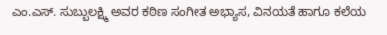ಎಂ.ಎಸ್. ಸುಬ್ಬುಲಕ್ಷ್ಮಿ ಅವರ ಕಠಿಣ ಸಂಗೀತ ಅಭ್ಯಾಸ, ವಿನಯತೆ ಹಾಗೂ ಕಲೆಯ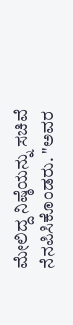ಮೇಲಿದ್ದ ನಿಷ್ಠೆಯನ್ನು ಸಚಿವೆ ನೆನಪಿಸಿಕೊಂಡರು. "ಅವರ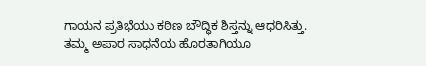ಗಾಯನ ಪ್ರತಿಭೆಯು ಕಠಿಣ ಬೌದ್ಧಿಕ ಶಿಸ್ತನ್ನು ಆಧರಿಸಿತ್ತು.
ತಮ್ಮ ಅಪಾರ ಸಾಧನೆಯ ಹೊರತಾಗಿಯೂ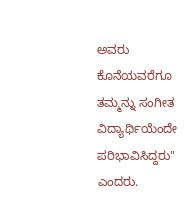ಅವರು ಕೊನೆಯವರೆಗೂ ತಮ್ಮನ್ನು ಸಂಗೀತ ವಿದ್ಯಾರ್ಥಿಯೆಂದೇ ಪರಿಭಾವಿಸಿದ್ದರು" ಎಂದರು.